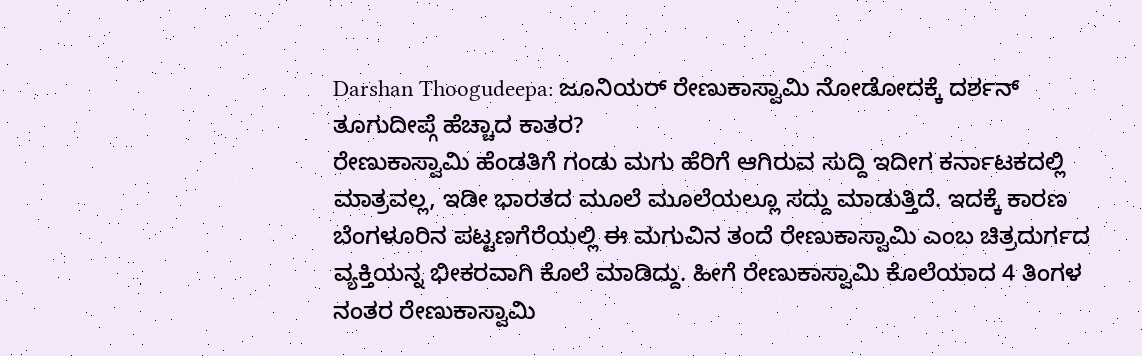Darshan Thoogudeepa: ಜೂನಿಯರ್ ರೇಣುಕಾಸ್ವಾಮಿ ನೋಡೋದಕ್ಕೆ ದರ್ಶನ್ ತೂಗುದೀಪ್ಗೆ ಹೆಚ್ಚಾದ ಕಾತರ?
ರೇಣುಕಾಸ್ವಾಮಿ ಹೆಂಡತಿಗೆ ಗಂಡು ಮಗು ಹೆರಿಗೆ ಆಗಿರುವ ಸುದ್ದಿ ಇದೀಗ ಕರ್ನಾಟಕದಲ್ಲಿ ಮಾತ್ರವಲ್ಲ, ಇಡೀ ಭಾರತದ ಮೂಲೆ ಮೂಲೆಯಲ್ಲೂ ಸದ್ದು ಮಾಡುತ್ತಿದೆ. ಇದಕ್ಕೆ ಕಾರಣ ಬೆಂಗಳೂರಿನ ಪಟ್ಟಣಗೆರೆಯಲ್ಲಿ ಈ ಮಗುವಿನ ತಂದೆ ರೇಣುಕಾಸ್ವಾಮಿ ಎಂಬ ಚಿತ್ರದುರ್ಗದ ವ್ಯಕ್ತಿಯನ್ನ ಭೀಕರವಾಗಿ ಕೊಲೆ ಮಾಡಿದ್ದು. ಹೀಗೆ ರೇಣುಕಾಸ್ವಾಮಿ ಕೊಲೆಯಾದ 4 ತಿಂಗಳ ನಂತರ ರೇಣುಕಾಸ್ವಾಮಿ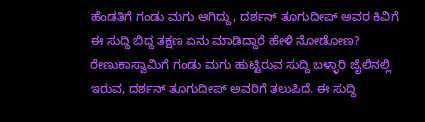ಹೆಂಡತಿಗೆ ಗಂಡು ಮಗು ಆಗಿದ್ದು, ದರ್ಶನ್ ತೂಗುದೀಪ್ ಅವರ ಕಿವಿಗೆ ಈ ಸುದ್ದಿ ಬಿದ್ದ ತಕ್ಷಣ ಏನು ಮಾಡಿದ್ದಾರೆ ಹೇಳಿ ನೋಡೋಣ?
ರೇಣುಕಾಸ್ವಾಮಿಗೆ ಗಂಡು ಮಗು ಹುಟ್ಟಿರುವ ಸುದ್ದಿ ಬಳ್ಳಾರಿ ಜೈಲಿನಲ್ಲಿ ಇರುವ, ದರ್ಶನ್ ತೂಗುದೀಪ್ ಅವರಿಗೆ ತಲುಪಿದೆ. ಈ ಸುದ್ದಿ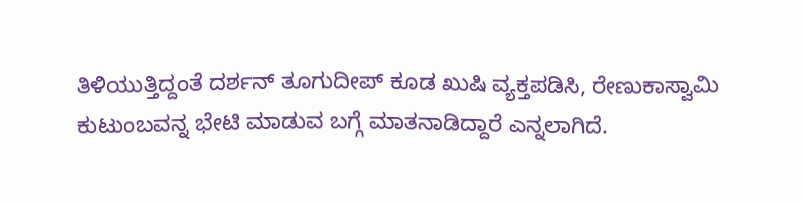ತಿಳಿಯುತ್ತಿದ್ದಂತೆ ದರ್ಶನ್ ತೂಗುದೀಪ್ ಕೂಡ ಖುಷಿ ವ್ಯಕ್ತಪಡಿಸಿ, ರೇಣುಕಾಸ್ವಾಮಿ ಕುಟುಂಬವನ್ನ ಭೇಟಿ ಮಾಡುವ ಬಗ್ಗೆ ಮಾತನಾಡಿದ್ದಾರೆ ಎನ್ನಲಾಗಿದೆ.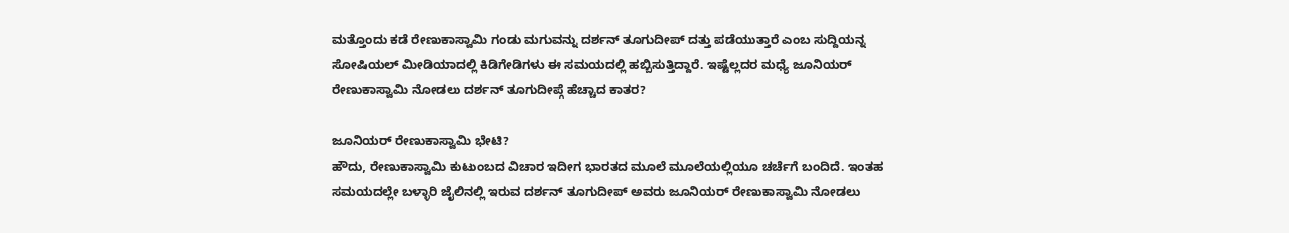ಮತ್ತೊಂದು ಕಡೆ ರೇಣುಕಾಸ್ವಾಮಿ ಗಂಡು ಮಗುವನ್ನು ದರ್ಶನ್ ತೂಗುದೀಪ್ ದತ್ತು ಪಡೆಯುತ್ತಾರೆ ಎಂಬ ಸುದ್ದಿಯನ್ನ ಸೋಷಿಯಲ್ ಮೀಡಿಯಾದಲ್ಲಿ ಕಿಡಿಗೇಡಿಗಳು ಈ ಸಮಯದಲ್ಲಿ ಹಬ್ಬಿಸುತ್ತಿದ್ದಾರೆ. ಇಷ್ಟೆಲ್ಲದರ ಮಧ್ಯೆ ಜೂನಿಯರ್ ರೇಣುಕಾಸ್ವಾಮಿ ನೋಡಲು ದರ್ಶನ್ ತೂಗುದೀಪ್ಗೆ ಹೆಚ್ಚಾದ ಕಾತರ?

ಜೂನಿಯರ್ ರೇಣುಕಾಸ್ವಾಮಿ ಭೇಟಿ?
ಹೌದು, ರೇಣುಕಾಸ್ವಾಮಿ ಕುಟುಂಬದ ವಿಚಾರ ಇದೀಗ ಭಾರತದ ಮೂಲೆ ಮೂಲೆಯಲ್ಲಿಯೂ ಚರ್ಚೆಗೆ ಬಂದಿದೆ. ಇಂತಹ ಸಮಯದಲ್ಲೇ ಬಳ್ಳಾರಿ ಜೈಲಿನಲ್ಲಿ ಇರುವ ದರ್ಶನ್ ತೂಗುದೀಪ್ ಅವರು ಜೂನಿಯರ್ ರೇಣುಕಾಸ್ವಾಮಿ ನೋಡಲು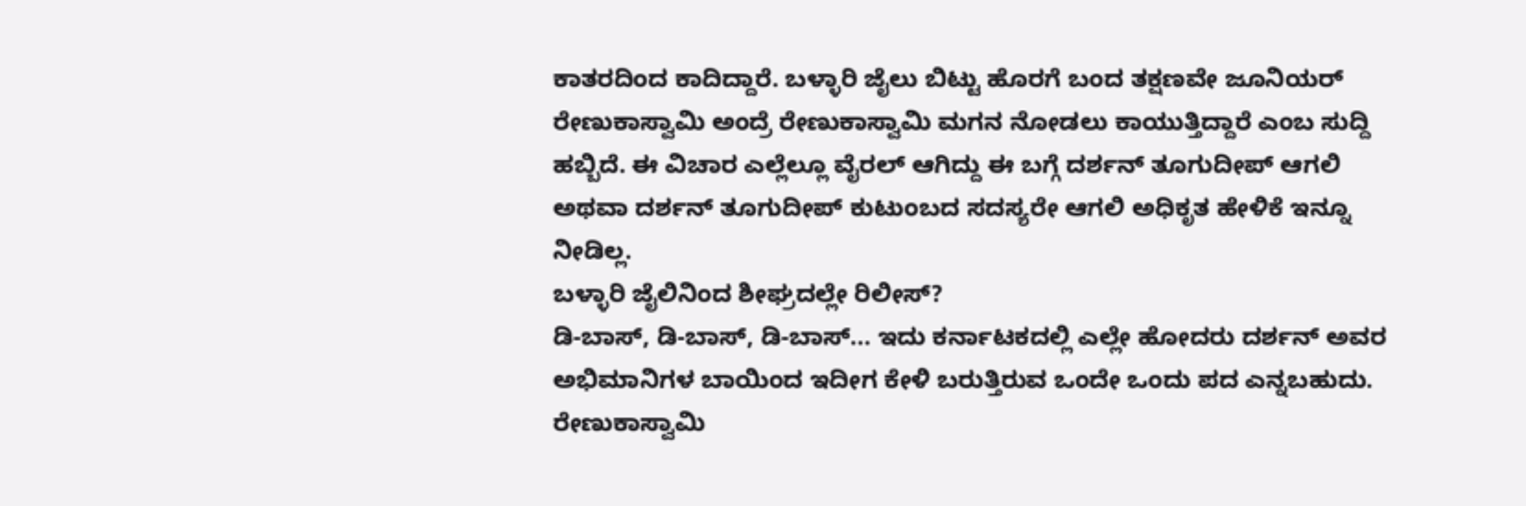ಕಾತರದಿಂದ ಕಾದಿದ್ದಾರೆ. ಬಳ್ಳಾರಿ ಜೈಲು ಬಿಟ್ಟು ಹೊರಗೆ ಬಂದ ತಕ್ಷಣವೇ ಜೂನಿಯರ್ ರೇಣುಕಾಸ್ವಾಮಿ ಅಂದ್ರೆ ರೇಣುಕಾಸ್ವಾಮಿ ಮಗನ ನೋಡಲು ಕಾಯುತ್ತಿದ್ದಾರೆ ಎಂಬ ಸುದ್ದಿ ಹಬ್ಬಿದೆ. ಈ ವಿಚಾರ ಎಲ್ಲೆಲ್ಲೂ ವೈರಲ್ ಆಗಿದ್ದು ಈ ಬಗ್ಗೆ ದರ್ಶನ್ ತೂಗುದೀಪ್ ಆಗಲಿ ಅಥವಾ ದರ್ಶನ್ ತೂಗುದೀಪ್ ಕುಟುಂಬದ ಸದಸ್ಯರೇ ಆಗಲಿ ಅಧಿಕೃತ ಹೇಳಿಕೆ ಇನ್ನೂ ನೀಡಿಲ್ಲ.
ಬಳ್ಳಾರಿ ಜೈಲಿನಿಂದ ಶೀಘ್ರದಲ್ಲೇ ರಿಲೀಸ್?
ಡಿ-ಬಾಸ್, ಡಿ-ಬಾಸ್, ಡಿ-ಬಾಸ್... ಇದು ಕರ್ನಾಟಕದಲ್ಲಿ ಎಲ್ಲೇ ಹೋದರು ದರ್ಶನ್ ಅವರ ಅಭಿಮಾನಿಗಳ ಬಾಯಿಂದ ಇದೀಗ ಕೇಳಿ ಬರುತ್ತಿರುವ ಒಂದೇ ಒಂದು ಪದ ಎನ್ನಬಹುದು. ರೇಣುಕಾಸ್ವಾಮಿ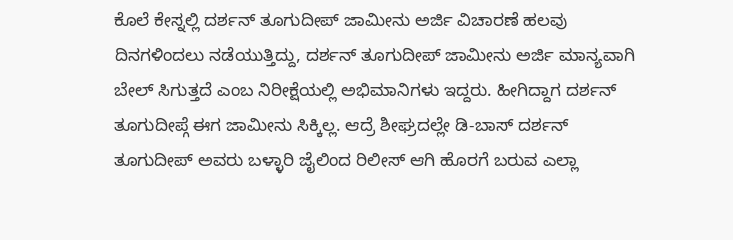ಕೊಲೆ ಕೇಸ್ನಲ್ಲಿ ದರ್ಶನ್ ತೂಗುದೀಪ್ ಜಾಮೀನು ಅರ್ಜಿ ವಿಚಾರಣೆ ಹಲವು ದಿನಗಳಿಂದಲು ನಡೆಯುತ್ತಿದ್ದು, ದರ್ಶನ್ ತೂಗುದೀಪ್ ಜಾಮೀನು ಅರ್ಜಿ ಮಾನ್ಯವಾಗಿ ಬೇಲ್ ಸಿಗುತ್ತದೆ ಎಂಬ ನಿರೀಕ್ಷೆಯಲ್ಲಿ ಅಭಿಮಾನಿಗಳು ಇದ್ದರು. ಹೀಗಿದ್ದಾಗ ದರ್ಶನ್ ತೂಗುದೀಪ್ಗೆ ಈಗ ಜಾಮೀನು ಸಿಕ್ಕಿಲ್ಲ. ಆದ್ರೆ ಶೀಘ್ರದಲ್ಲೇ ಡಿ-ಬಾಸ್ ದರ್ಶನ್ ತೂಗುದೀಪ್ ಅವರು ಬಳ್ಳಾರಿ ಜೈಲಿಂದ ರಿಲೀಸ್ ಆಗಿ ಹೊರಗೆ ಬರುವ ಎಲ್ಲಾ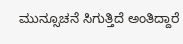ಮುನ್ಸೂಚನೆ ಸಿಗುತ್ತಿದೆ ಅಂತಿದ್ದಾರೆ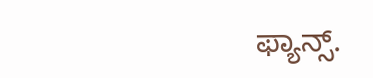ಫ್ಯಾನ್ಸ್.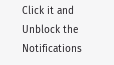Click it and Unblock the Notifications